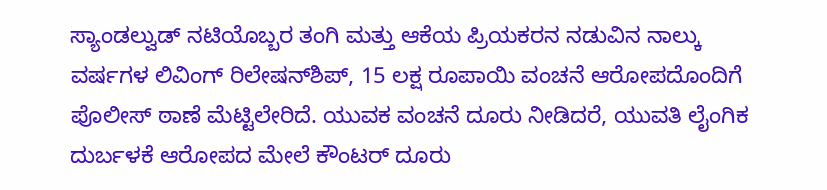ಸ್ಯಾಂಡಲ್ವುಡ್ ನಟಿಯೊಬ್ಬರ ತಂಗಿ ಮತ್ತು ಆಕೆಯ ಪ್ರಿಯಕರನ ನಡುವಿನ ನಾಲ್ಕು ವರ್ಷಗಳ ಲಿವಿಂಗ್ ರಿಲೇಷನ್‌ಶಿಪ್, 15 ಲಕ್ಷ ರೂಪಾಯಿ ವಂಚನೆ ಆರೋಪದೊಂದಿಗೆ ಪೊಲೀಸ್ ಠಾಣೆ ಮೆಟ್ಟಿಲೇರಿದೆ. ಯುವಕ ವಂಚನೆ ದೂರು ನೀಡಿದರೆ, ಯುವತಿ ಲೈಂಗಿಕ ದುರ್ಬಳಕೆ ಆರೋಪದ ಮೇಲೆ ಕೌಂಟರ್ ದೂರು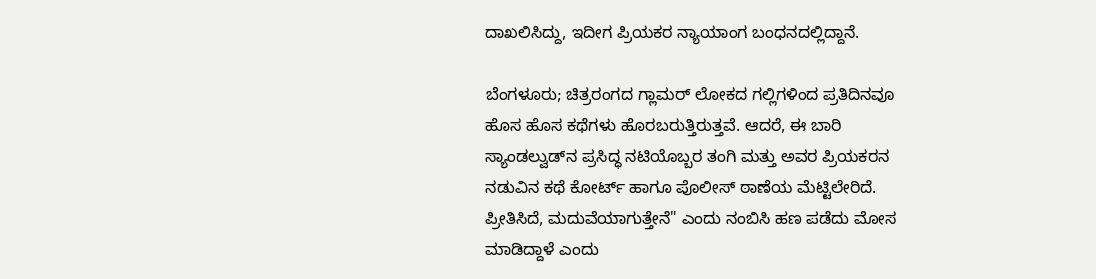ದಾಖಲಿಸಿದ್ದು, ಇದೀಗ ಪ್ರಿಯಕರ ನ್ಯಾಯಾಂಗ ಬಂಧನದಲ್ಲಿದ್ದಾನೆ.

ಬೆಂಗಳೂರು; ಚಿತ್ರರಂಗದ ಗ್ಲಾಮರ್ ಲೋಕದ ಗಲ್ಲಿಗಳಿಂದ ಪ್ರತಿದಿನವೂ ಹೊಸ ಹೊಸ ಕಥೆಗಳು ಹೊರಬರುತ್ತಿರುತ್ತವೆ. ಆದರೆ, ಈ ಬಾರಿ ಸ್ಯಾಂಡಲ್ವುಡ್‌ನ ಪ್ರಸಿದ್ಧ ನಟಿಯೊಬ್ಬರ ತಂಗಿ ಮತ್ತು ಅವರ ಪ್ರಿಯಕರನ ನಡುವಿನ ಕಥೆ ಕೋರ್ಟ್ ಹಾಗೂ ಪೊಲೀಸ್ ಠಾಣೆಯ ಮೆಟ್ಟಿಲೇರಿದೆ. ಪ್ರೀತಿಸಿದೆ, ಮದುವೆಯಾಗುತ್ತೇನೆ" ಎಂದು ನಂಬಿಸಿ ಹಣ ಪಡೆದು ಮೋಸ ಮಾಡಿದ್ದಾಳೆ ಎಂದು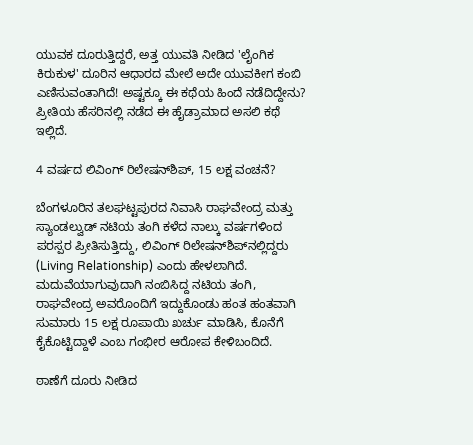ಯುವಕ ದೂರುತ್ತಿದ್ದರೆ, ಅತ್ತ ಯುವತಿ ನೀಡಿದ 'ಲೈಂಗಿಕ ಕಿರುಕುಳ' ದೂರಿನ ಆಧಾರದ ಮೇಲೆ ಅದೇ ಯುವಕೀಗ ಕಂಬಿ ಎಣಿಸುವಂತಾಗಿದೆ! ಅಷ್ಟಕ್ಕೂ ಈ ಕಥೆಯ ಹಿಂದೆ ನಡೆದಿದ್ದೇನು? ಪ್ರೀತಿಯ ಹೆಸರಿನಲ್ಲಿ ನಡೆದ ಈ ಹೈಡ್ರಾಮಾದ ಅಸಲಿ ಕಥೆ ಇಲ್ಲಿದೆ.

4 ವರ್ಷದ ಲಿವಿಂಗ್ ರಿಲೇಷನ್‌ಶಿಪ್, 15 ಲಕ್ಷ ವಂಚನೆ?

ಬೆಂಗಳೂರಿನ ತಲಘಟ್ಟಪುರದ ನಿವಾಸಿ ರಾಘವೇಂದ್ರ ಮತ್ತು ಸ್ಯಾಂಡಲ್ವುಡ್ ನಟಿಯ ತಂಗಿ ಕಳೆದ ನಾಲ್ಕು ವರ್ಷಗಳಿಂದ ಪರಸ್ಪರ ಪ್ರೀತಿಸುತ್ತಿದ್ದು, ಲಿವಿಂಗ್ ರಿಲೇಷನ್‌ಶಿಪ್‌ನಲ್ಲಿದ್ದರು (Living Relationship) ಎಂದು ಹೇಳಲಾಗಿದೆ. ಮದುವೆಯಾಗುವುದಾಗಿ ನಂಬಿಸಿದ್ದ ನಟಿಯ ತಂಗಿ, ರಾಘವೇಂದ್ರ ಅವರೊಂದಿಗೆ ಇದ್ದುಕೊಂಡು ಹಂತ ಹಂತವಾಗಿ ಸುಮಾರು 15 ಲಕ್ಷ ರೂಪಾಯಿ ಖರ್ಚು ಮಾಡಿಸಿ, ಕೊನೆಗೆ ಕೈಕೊಟ್ಟಿದ್ದಾಳೆ ಎಂಬ ಗಂಭೀರ ಆರೋಪ ಕೇಳಿಬಂದಿದೆ.

ಠಾಣೆಗೆ ದೂರು ನೀಡಿದ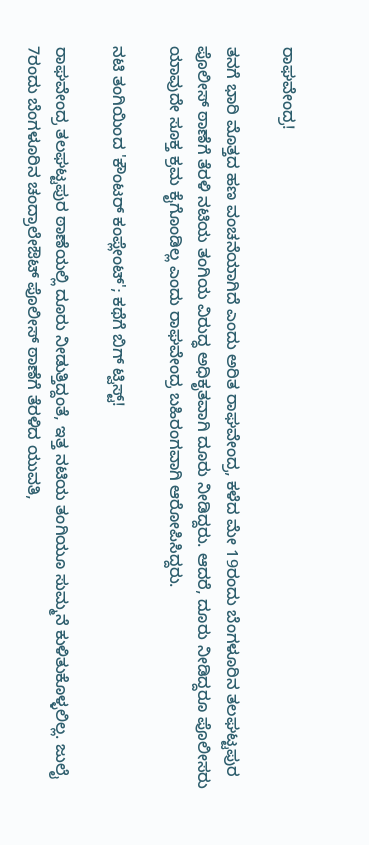ರಾಘವೇಂದ್ರ!

ತನಗೆ ಭಾರಿ ಮೊತ್ತದ ಹಣ ವಂಚನೆಯಾಗಿದೆ ಎಂದು ಅರಿತ ರಾಘವೇಂದ್ರ, ಕಳೆದ ಮೇ 19ರಂದು ಬೆಂಗಳೂರಿನ ತಲಘಟ್ಟಪುರ ಪೊಲೀಸ್ ಠಾಣೆಗೆ ತೆರಳಿ ನಟಿಯ ತಂಗಿಯ ವಿರುದ್ಧ ಅಧಿಕೃತವಾಗಿ ದೂರು ನೀಡಿದ್ದರು. ಆದರೆ, ದೂರು ನೀಡಿದ್ದರೂ ಪೊಲೀಸರು ಯಾವುದೇ ಸೂಕ್ತ ಕ್ರಮ ಕೈಗೊಂಡಿಲ್ಲ ಎಂದು ರಾಘವೇಂದ್ರ ಬಹಿರಂಗವಾಗಿ ಆರೋಪಿಸಿದ್ದರು.

ನಟಿ ತಂಗಿಯಿಂದ 'ಕೌಂಟರ್ ಕಂಪ್ಲೇಂಟ್'; ಕಥೆಗೆ ಬಿಗ್ ಟ್ವಿಸ್ಟ್!

ರಾಘವೇಂದ್ರ ತಲಘಟ್ಟಪುರ ಠಾಣೆಯಲ್ಲಿ ದೂರು ನೀಡುತ್ತಿದ್ದಂತೆ, ಇತ್ತ ನಟಿಯ ತಂಗಿಯೂ ಸುಮ್ಮನೆ ಕುಳಿತುಕೊಳ್ಳಲಿಲ್ಲ. ಜುಲೈ 7ರಂದು ಬೆಂಗಳೂರಿನ ಚಂದ್ರಾಲೇಔಟ್ ಪೊಲೀಸ್ ಠಾಣೆಗೆ ತೆರಳಿದ ಯುವತಿ,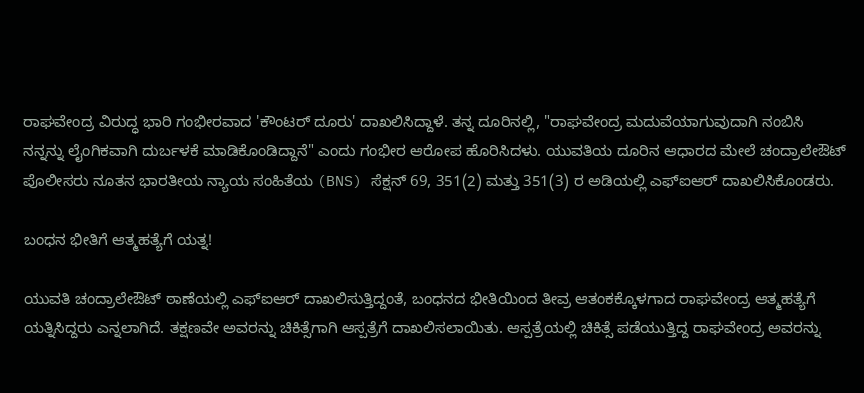ರಾಘವೇಂದ್ರ ವಿರುದ್ಧ ಭಾರಿ ಗಂಭೀರವಾದ 'ಕೌಂಟರ್ ದೂರು' ದಾಖಲಿಸಿದ್ದಾಳೆ. ತನ್ನ ದೂರಿನಲ್ಲಿ, "ರಾಘವೇಂದ್ರ ಮದುವೆಯಾಗುವುದಾಗಿ ನಂಬಿಸಿ ನನ್ನನ್ನು ಲೈಂಗಿಕವಾಗಿ ದುರ್ಬಳಕೆ ಮಾಡಿಕೊಂಡಿದ್ದಾನೆ" ಎಂದು ಗಂಭೀರ ಆರೋಪ ಹೊರಿಸಿದಳು. ಯುವತಿಯ ದೂರಿನ ಆಧಾರದ ಮೇಲೆ ಚಂದ್ರಾಲೇಔಟ್ ಪೊಲೀಸರು ನೂತನ ಭಾರತೀಯ ನ್ಯಾಯ ಸಂಹಿತೆಯ (BNS) ಸೆಕ್ಷನ್ 69, 351(2) ಮತ್ತು 351(3) ರ ಅಡಿಯಲ್ಲಿ ಎಫ್‌ಐಆರ್ ದಾಖಲಿಸಿಕೊಂಡರು.

ಬಂಧನ ಭೀತಿಗೆ ಆತ್ಮಹತ್ಯೆಗೆ ಯತ್ನ!

ಯುವತಿ ಚಂದ್ರಾಲೇಔಟ್ ಠಾಣೆಯಲ್ಲಿ ಎಫ್‌ಐಆರ್ ದಾಖಲಿಸುತ್ತಿದ್ದಂತೆ, ಬಂಧನದ ಭೀತಿಯಿಂದ ತೀವ್ರ ಆತಂಕಕ್ಕೊಳಗಾದ ರಾಘವೇಂದ್ರ ಆತ್ಮಹತ್ಯೆಗೆ ಯತ್ನಿಸಿದ್ದರು ಎನ್ನಲಾಗಿದೆ. ತಕ್ಷಣವೇ ಅವರನ್ನು ಚಿಕಿತ್ಸೆಗಾಗಿ ಆಸ್ಪತ್ರೆಗೆ ದಾಖಲಿಸಲಾಯಿತು. ಆಸ್ಪತ್ರೆಯಲ್ಲಿ ಚಿಕಿತ್ಸೆ ಪಡೆಯುತ್ತಿದ್ದ ರಾಘವೇಂದ್ರ ಅವರನ್ನು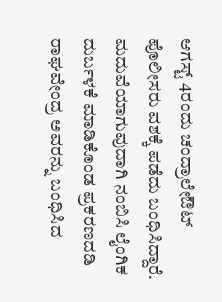ಆಗಸ್ಟ್ 4ರಂದು ಚಂದ್ರಾಲೇಔಟ್ ಪೊಲೀಸರು ವಶಕ್ಕೆ ಪಡೆದು ಬಂಧಿಸಿದ್ದಾರೆ. ಮದುವೆಯಾಗುವುದಾಗಿ ನಂಬಿಸಿ ಲೈಂಗಿಕ ದುರ್ಬಳಕೆ ಮಾಡಿಕೊಂಡ ಪ್ರಕರಣದಡಿ ರಾಘವೇಂದ್ರ ಅವರನ್ನು ಬಂಧಿಸಿದ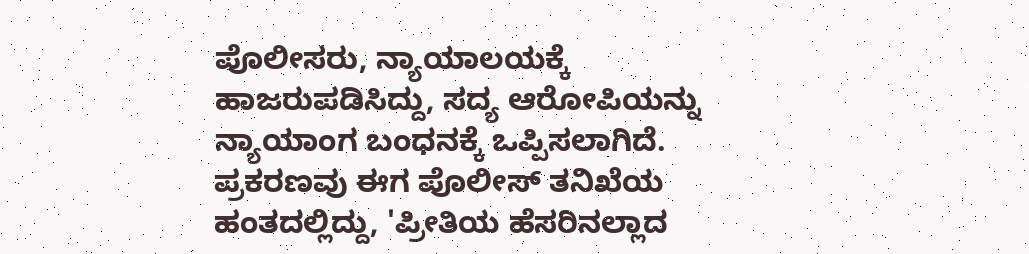ಪೊಲೀಸರು, ನ್ಯಾಯಾಲಯಕ್ಕೆ ಹಾಜರುಪಡಿಸಿದ್ದು, ಸದ್ಯ ಆರೋಪಿಯನ್ನು ನ್ಯಾಯಾಂಗ ಬಂಧನಕ್ಕೆ ಒಪ್ಪಿಸಲಾಗಿದೆ. ಪ್ರಕರಣವು ಈಗ ಪೊಲೀಸ್ ತನಿಖೆಯ ಹಂತದಲ್ಲಿದ್ದು, 'ಪ್ರೀತಿಯ ಹೆಸರಿನಲ್ಲಾದ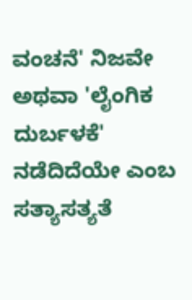ವಂಚನೆ' ನಿಜವೇ ಅಥವಾ 'ಲೈಂಗಿಕ ದುರ್ಬಳಕೆ' ನಡೆದಿದೆಯೇ ಎಂಬ ಸತ್ಯಾಸತ್ಯತೆ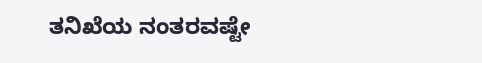ತನಿಖೆಯ ನಂತರವಷ್ಟೇ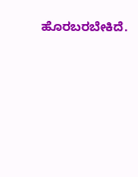ಹೊರಬರಬೇಕಿದೆ.